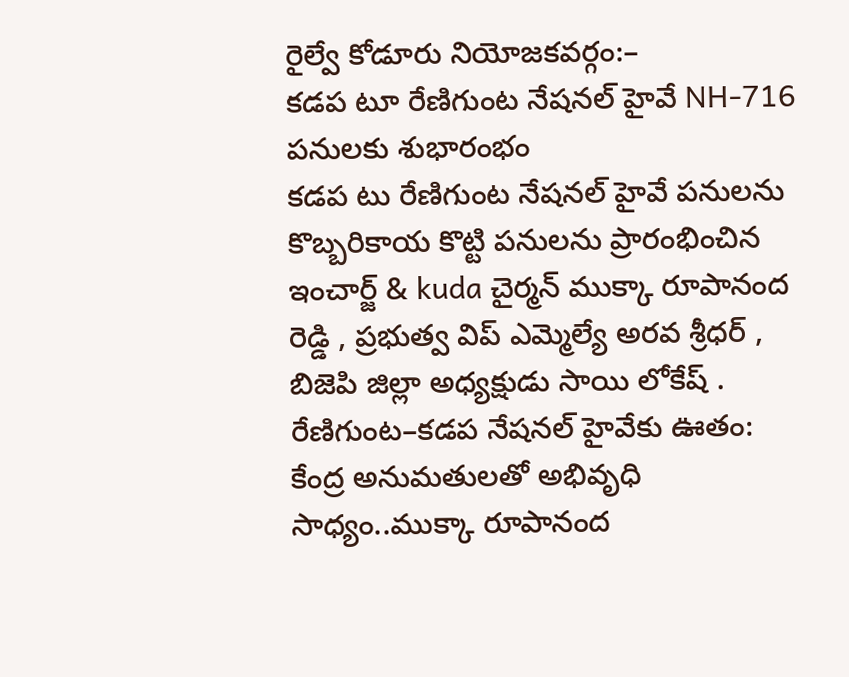రైల్వే కోడూరు నియోజకవర్గం:–
కడప టూ రేణిగుంట నేషనల్ హైవే NH-716 పనులకు శుభారంభం
కడప టు రేణిగుంట నేషనల్ హైవే పనులను కొబ్బరికాయ కొట్టి పనులను ప్రారంభించిన ఇంచార్జ్ & kuda చైర్మన్ ముక్కా రూపానంద రెడ్డి , ప్రభుత్వ విప్ ఎమ్మెల్యే అరవ శ్రీధర్ , బిజెపి జిల్లా అధ్యక్షుడు సాయి లోకేష్ .
రేణిగుంట–కడప నేషనల్ హైవేకు ఊతం: కేంద్ర అనుమతులతో అభివృధి సాధ్యం..ముక్కా రూపానంద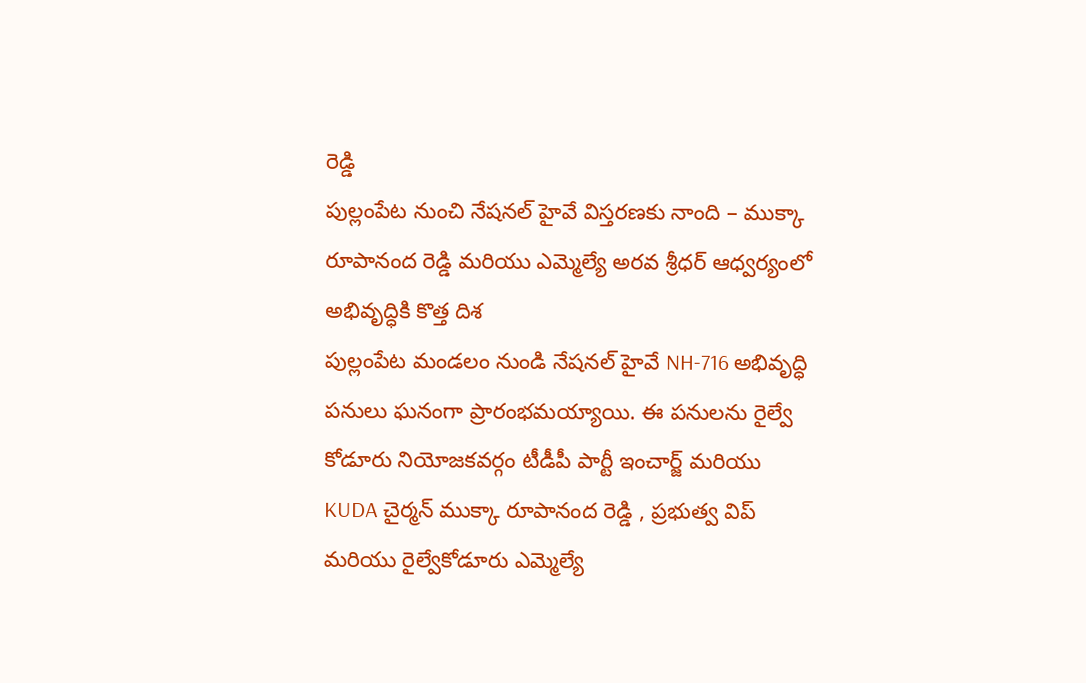రెడ్డి
పుల్లంపేట నుంచి నేషనల్ హైవే విస్తరణకు నాంది – ముక్కా రూపానంద రెడ్డి మరియు ఎమ్మెల్యే అరవ శ్రీధర్ ఆధ్వర్యంలో అభివృద్ధికి కొత్త దిశ
పుల్లంపేట మండలం నుండి నేషనల్ హైవే NH-716 అభివృద్ధి పనులు ఘనంగా ప్రారంభమయ్యాయి. ఈ పనులను రైల్వే కోడూరు నియోజకవర్గం టీడీపీ పార్టీ ఇంచార్జ్ మరియు KUDA చైర్మన్ ముక్కా రూపానంద రెడ్డి , ప్రభుత్వ విప్ మరియు రైల్వేకోడూరు ఎమ్మెల్యే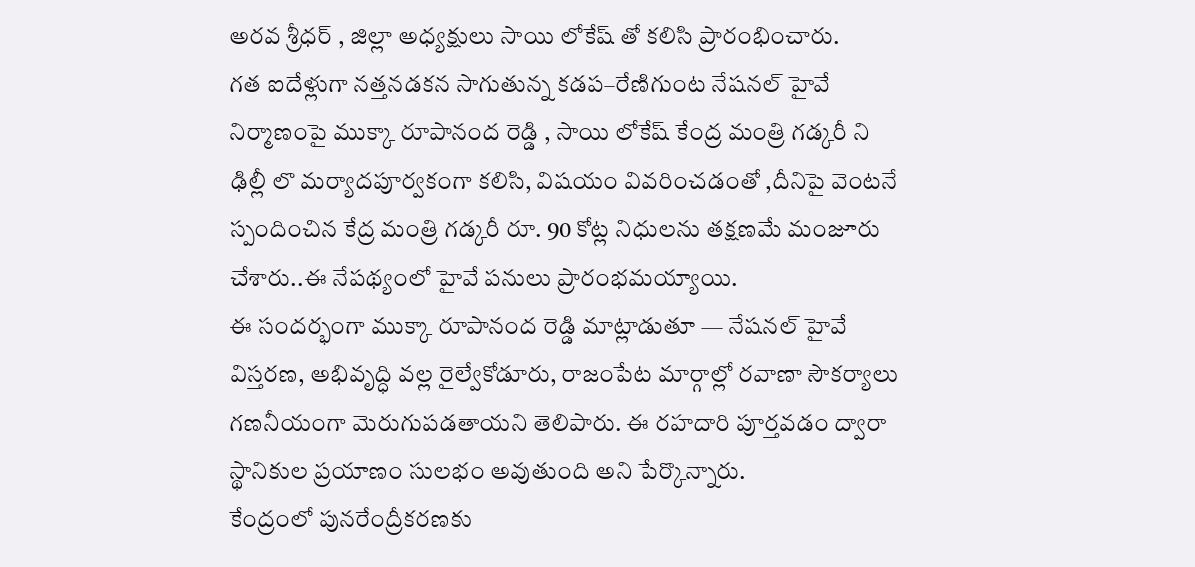అరవ శ్రీధర్ , జిల్లా అధ్యక్షులు సాయి లోకేష్ తో కలిసి ప్రారంభించారు.
గత ఐదేళ్లుగా నత్తనడకన సాగుతున్న కడప–రేణిగుంట నేషనల్ హైవే నిర్మాణంపై ముక్కా రూపానంద రెడ్డి , సాయి లోకేష్ కేంద్ర మంత్రి గడ్కరీ ని ఢిల్లీ లొ మర్యాదపూర్వకంగా కలిసి, విషయం వివరించడంతో ,దీనిపై వెంటనే స్పందించిన కేద్ర మంత్రి గడ్కరీ రూ. 90 కోట్ల నిధులను తక్షణమే మంజూరు చేశారు..ఈ నేపథ్యంలో హైవే పనులు ప్రారంభమయ్యాయి.
ఈ సందర్భంగా ముక్కా రూపానంద రెడ్డి మాట్లాడుతూ — నేషనల్ హైవే విస్తరణ, అభివృద్ధి వల్ల రైల్వేకోడూరు, రాజంపేట మార్గాల్లో రవాణా సౌకర్యాలు గణనీయంగా మెరుగుపడతాయని తెలిపారు. ఈ రహదారి పూర్తవడం ద్వారా స్థానికుల ప్రయాణం సులభం అవుతుంది అని పేర్కొన్నారు.
కేంద్రంలో పునరేంద్రీకరణకు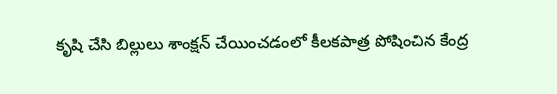కృషి చేసి బిల్లులు శాంక్షన్ చేయించడంలో కీలకపాత్ర పోషించిన కేంద్ర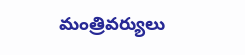మంత్రివర్యులు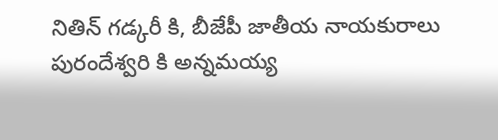నితిన్ గడ్కరీ కి, బీజేపీ జాతీయ నాయకురాలు పురందేశ్వరి కి అన్నమయ్య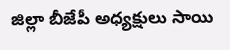జిల్లా బీజేపీ అధ్యక్షులు సాయి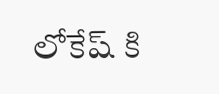లోకేష్ కి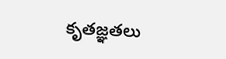కృతజ్ఞతలు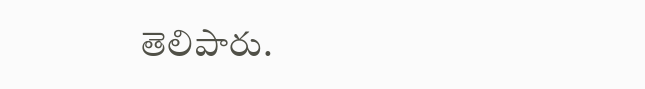తెలిపారు.